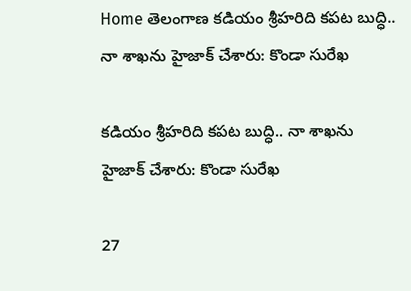Home తెలంగాణ కడియం శ్రీహరిది కపట బుద్ధి.. నా శాఖను హైజాక్‌ చేశారు: కొండా సురేఖ

కడియం శ్రీహరిది కపట బుద్ధి.. నా శాఖను హైజాక్‌ చేశారు: కొండా సురేఖ

27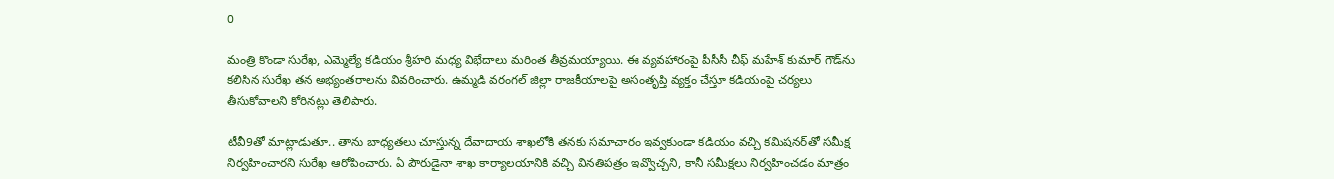0

మంత్రి కొండా సురేఖ, ఎమ్మెల్యే కడియం శ్రీహరి మధ్య విభేదాలు మరింత తీవ్రమయ్యాయి. ఈ వ్యవహారంపై పీసీసీ చీఫ్‌ మహేశ్‌ కుమార్‌ గౌడ్‌ను కలిసిన సురేఖ తన అభ్యంతరాలను వివరించారు. ఉమ్మడి వరంగల్‌ జిల్లా రాజకీయాలపై అసంతృప్తి వ్యక్తం చేస్తూ కడియంపై చర్యలు తీసుకోవాలని కోరినట్లు తెలిపారు.

టీవీ9తో మాట్లాడుతూ.. తాను బాధ్యతలు చూస్తున్న దేవాదాయ శాఖలోకి తనకు సమాచారం ఇవ్వకుండా కడియం వచ్చి కమిషనర్‌తో సమీక్ష నిర్వహించారని సురేఖ ఆరోపించారు. ఏ పౌరుడైనా శాఖ కార్యాలయానికి వచ్చి వినతిపత్రం ఇవ్వొచ్చని, కానీ సమీక్షలు నిర్వహించడం మాత్రం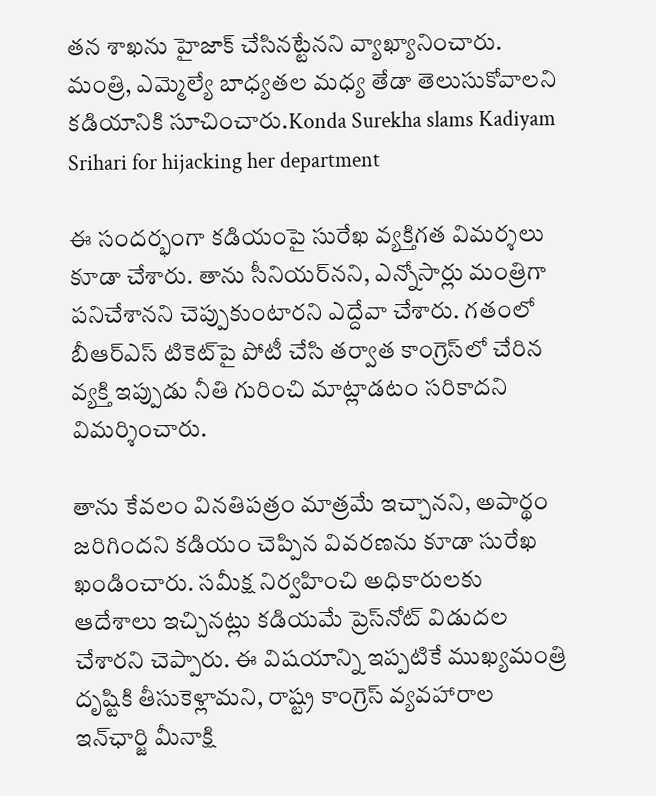తన శాఖను హైజాక్‌ చేసినట్టేనని వ్యాఖ్యానించారు. మంత్రి, ఎమ్మెల్యే బాధ్యతల మధ్య తేడా తెలుసుకోవాలని కడియానికి సూచించారు.Konda Surekha slams Kadiyam Srihari for hijacking her department

ఈ సందర్భంగా కడియంపై సురేఖ వ్యక్తిగత విమర్శలు కూడా చేశారు. తాను సీనియర్‌నని, ఎన్నోసార్లు మంత్రిగా పనిచేశానని చెప్పుకుంటారని ఎద్దేవా చేశారు. గతంలో బీఆర్‌ఎస్‌ టికెట్‌పై పోటీ చేసి తర్వాత కాంగ్రెస్‌లో చేరిన వ్యక్తి ఇప్పుడు నీతి గురించి మాట్లాడటం సరికాదని విమర్శించారు.

తాను కేవలం వినతిపత్రం మాత్రమే ఇచ్చానని, అపార్థం జరిగిందని కడియం చెప్పిన వివరణను కూడా సురేఖ ఖండించారు. సమీక్ష నిర్వహించి అధికారులకు ఆదేశాలు ఇచ్చినట్లు కడియమే ప్రెస్‌నోట్‌ విడుదల చేశారని చెప్పారు. ఈ విషయాన్ని ఇప్పటికే ముఖ్యమంత్రి దృష్టికి తీసుకెళ్లామని, రాష్ట్ర కాంగ్రెస్‌ వ్యవహారాల ఇన్‌ఛార్జి మీనాక్షి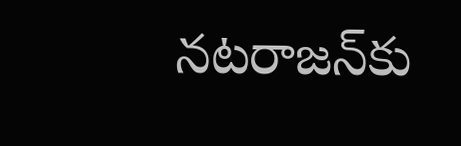నటరాజన్‌కు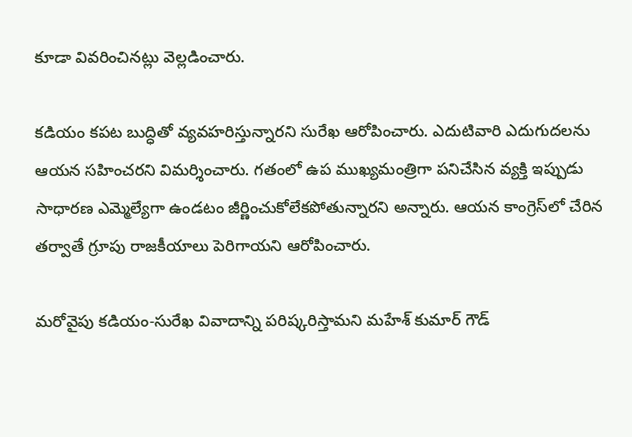కూడా వివరించినట్లు వెల్లడించారు.

కడియం కపట బుద్ధితో వ్యవహరిస్తున్నారని సురేఖ ఆరోపించారు. ఎదుటివారి ఎదుగుదలను ఆయన సహించరని విమర్శించారు. గతంలో ఉప ముఖ్యమంత్రిగా పనిచేసిన వ్యక్తి ఇప్పుడు సాధారణ ఎమ్మెల్యేగా ఉండటం జీర్ణించుకోలేకపోతున్నారని అన్నారు. ఆయన కాంగ్రెస్‌లో చేరిన తర్వాతే గ్రూపు రాజకీయాలు పెరిగాయని ఆరోపించారు.

మరోవైపు కడియం-సురేఖ వివాదాన్ని పరిష్కరిస్తామని మహేశ్‌ కుమార్‌ గౌడ్‌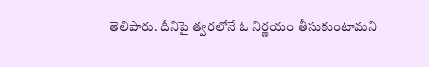తెలిపారు. దీనిపై త్వరలోనే ఓ నిర్ణయం తీసుకుంటామని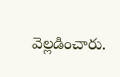వెల్లడించారు.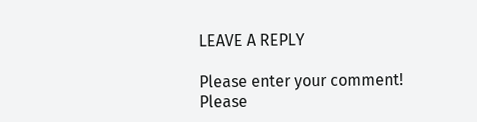LEAVE A REPLY

Please enter your comment!
Please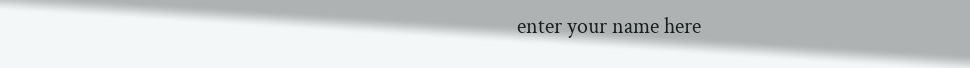enter your name here